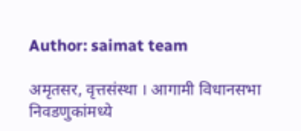Author: saimat team

अमृतसर, वृत्तसंस्था । आगामी विधानसभा निवडणुकांमध्ये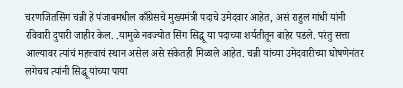चरणजितसिंग चन्नी हे पंजाबमधील काँग्रेसचे मुख्यमंत्री पदाचे उमेदवार आहेत, असं राहुल गांधी यांनी रविवारी दुपारी जाहीर केल. .यामुळे नवज्योत सिंग सिद्धू या पदाच्या शर्यतीतून बाहेर पडले. परंतु सत्ता आल्यावर त्यांचं महत्त्वाचं स्थान असेल असे संकेतही मिळाले आहेत. चन्नी यांच्या उमेदवारीच्या घोषणेनंतर लगेचच त्यांनी सिद्धू यांच्या पाया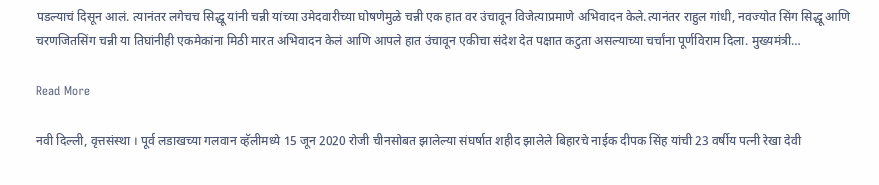पडल्याचं दिसून आलं. त्यानंतर लगेचच सिद्धू यांनी चन्नी यांच्या उमेदवारीच्या घोषणेमुळे चन्नी एक हात वर उंचावून विजेत्याप्रमाणे अभिवादन केले.त्यानंतर राहुल गांधी, नवज्योत सिंग सिद्धू आणि चरणजितसिंग चन्नी या तिघांनीही एकमेकांना मिठी मारत अभिवादन केलं आणि आपले हात उंचावून एकीचा संदेश देत पक्षात कटुता असल्याच्या चर्चांना पूर्णविराम दिला. मुख्यमंत्री…

Read More

नवी दिल्ली, वृत्तसंस्था । पूर्व लडाखच्या गलवान व्हॅलीमध्ये 15 जून 2020 रोजी चीनसोबत झालेल्या संघर्षात शहीद झालेले बिहारचे नाईक दीपक सिंह यांची 23 वर्षीय पत्नी रेखा देवी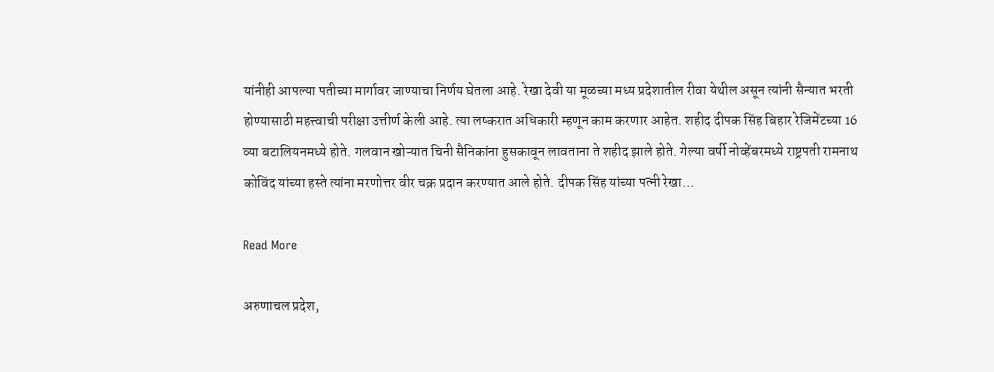यांनीही आपल्या पतीच्या मार्गावर जाण्याचा निर्णय घेतला आहे. रेखा देवी या मूळच्या मध्य प्रदेशातील रीवा येथील असून त्यांनी सैन्यात भरती होण्यासाठी महत्त्वाची परीक्षा उत्तीर्ण केली आहे. त्या लष्करात अधिकारी म्हणून काम करणार आहेत. शहीद दीपक सिंह बिहार रेजिमेंटच्या 16 व्या बटालियनमध्ये होते. गलवान खोऱ्यात चिनी सैनिकांना हुसकावून लावताना ते शहीद झाले होते. गेल्या वर्षी नोव्हेंबरमध्ये राष्ट्रपती रामनाथ कोविंद यांच्या हस्ते त्यांना मरणोत्तर वीर चक्र प्रदान करण्यात आले होते. दीपक सिंह यांच्या पत्नी रेखा…

Read More

अरुणाचल प्रदेश,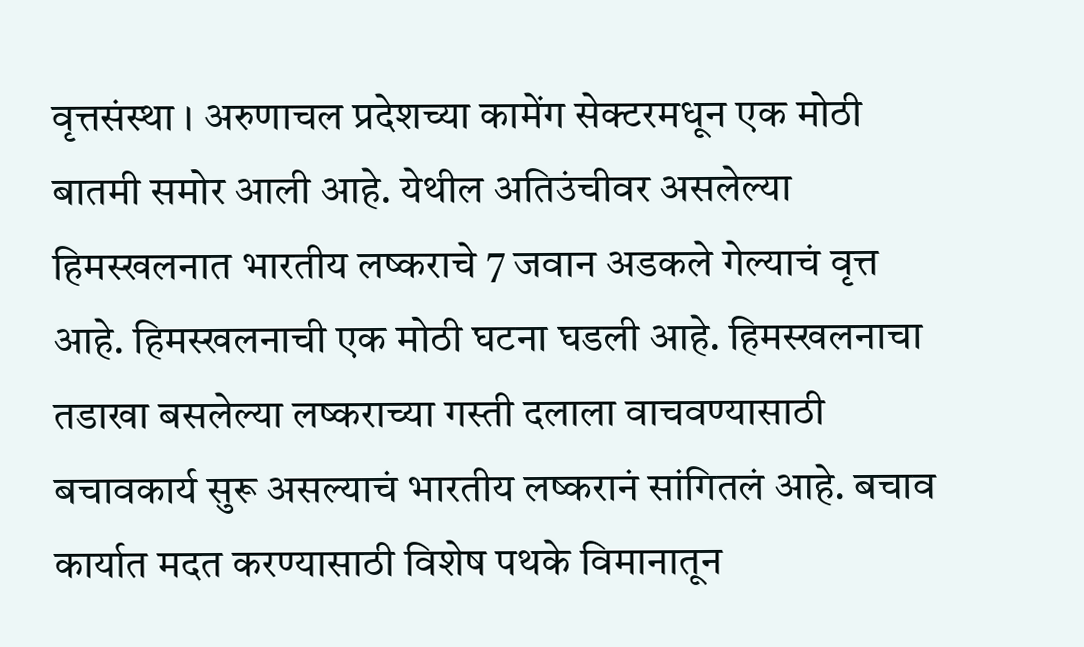वृत्तसंस्था । अरुणाचल प्रदेशच्या कामेंग सेक्टरमधून एक मोठी बातमी समोर आली आहे. येथील अतिउंचीवर असलेल्या हिमस्खलनात भारतीय लष्कराचे 7 जवान अडकले गेल्याचं वृत्त आहे. हिमस्खलनाची एक मोठी घटना घडली आहे. हिमस्खलनाचा तडाखा बसलेल्या लष्कराच्या गस्ती दलाला वाचवण्यासाठी बचावकार्य सुरू असल्याचं भारतीय लष्करानं सांगितलं आहे. बचाव कार्यात मदत करण्यासाठी विशेष पथके विमानातून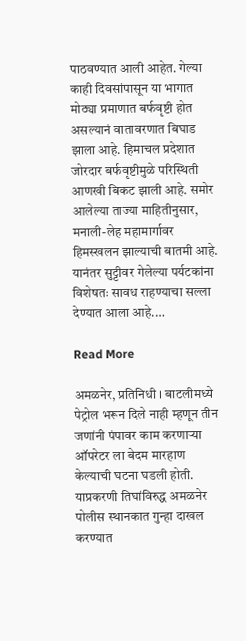पाठवण्यात आली आहेत. गेल्या काही दिवसांपासून या भागात मोठ्या प्रमाणात बर्फवृष्टी होत असल्यानं वातावरणात बिघाड झाला आहे. हिमाचल प्रदेशात जोरदार बर्फवृष्टीमुळे परिस्थिती आणखी बिकट झाली आहे. समोर आलेल्या ताज्या माहितीनुसार, मनाली-लेह महामार्गावर हिमस्खलन झाल्याची बातमी आहे. यानंतर सुट्टीवर गेलेल्या पर्यटकांना विशेषतः सावध राहण्याचा सल्ला देण्यात आला आहे.…

Read More

अमळनेर, प्रतिनिधी । बाटलीमध्ये पेट्रोल भरून दिले नाही म्हणून तीन जणांनी पंपावर काम करणाऱ्या ऑपरेटर ला बेदम मारहाण केल्याची घटना घडली होती. याप्रकरणी तिघांविरुद्ध अमळनेर पोलीस स्थानकात गुन्हा दाखल करण्यात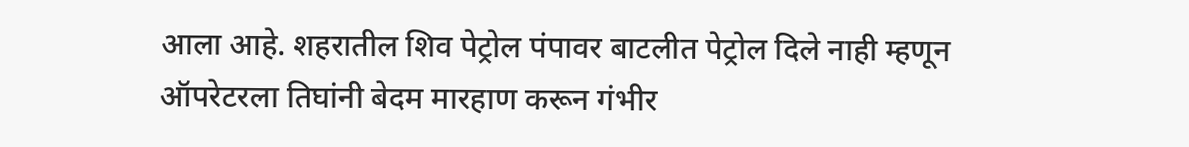आला आहे. शहरातील शिव पेट्रोल पंपावर बाटलीत पेट्रोल दिले नाही म्हणून ऑपरेटरला तिघांनी बेदम मारहाण करून गंभीर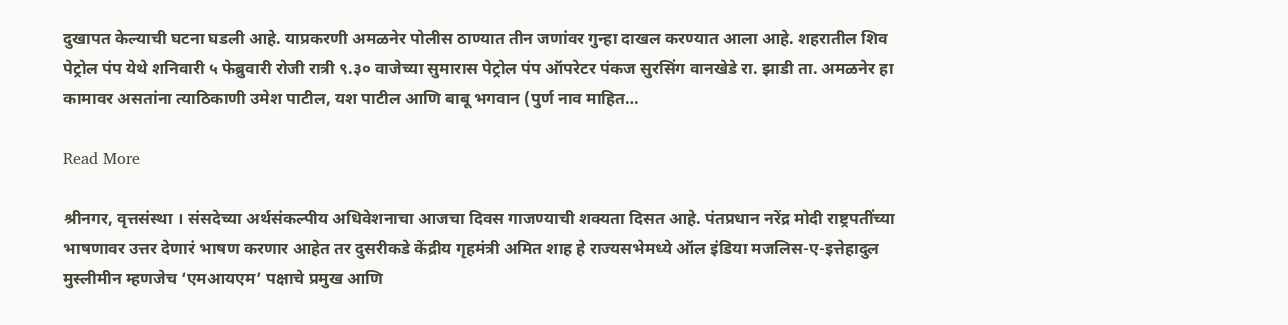दुखापत केल्याची घटना घडली आहे. याप्रकरणी अमळनेर पोलीस ठाण्यात तीन जणांवर गुन्हा दाखल करण्यात आला आहे. शहरातील शिव पेट्रोल पंप येथे शनिवारी ५ फेब्रुवारी रोजी रात्री ९.३० वाजेच्या सुमारास पेट्रोल पंप ऑपरेटर पंकज सुरसिंग वानखेडे रा. झाडी ता. अमळनेर हा कामावर असतांना त्याठिकाणी उमेश पाटील, यश पाटील आणि बाबू भगवान (पुर्ण नाव माहित…

Read More

श्रीनगर, वृत्तसंस्था । संसदेच्या अर्थसंकल्पीय अधिवेशनाचा आजचा दिवस गाजण्याची शक्यता दिसत आहे. पंतप्रधान नरेंद्र मोदी राष्ट्रपतींच्या भाषणावर उत्तर देणारं भाषण करणार आहेत तर दुसरीकडे केंद्रीय गृहमंत्री अमित शाह हे राज्यसभेमध्ये ऑल इंडिया मजलिस-ए-इत्तेहादुल मुस्लीमीन म्हणजेच ‘एमआयएम’ पक्षाचे प्रमुख आणि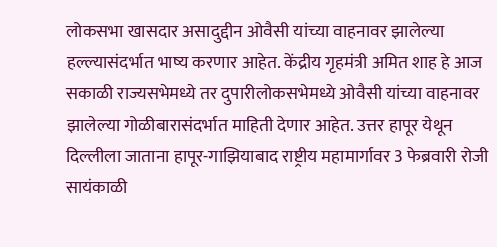लोकसभा खासदार असादुद्दीन ओवैसी यांच्या वाहनावर झालेल्या हल्ल्यासंदर्भात भाष्य करणार आहेत. केंद्रीय गृहमंत्री अमित शाह हे आज सकाळी राज्यसभेमध्ये तर दुपारीलोकसभेमध्ये ओवैसी यांच्या वाहनावर झालेल्या गोळीबारासंदर्भात माहिती देणार आहेत. उत्तर हापूर येथून दिल्लीला जाताना हापूर-गाझियाबाद राष्ट्रीय महामार्गावर 3 फेब्रवारी रोजी सायंकाळी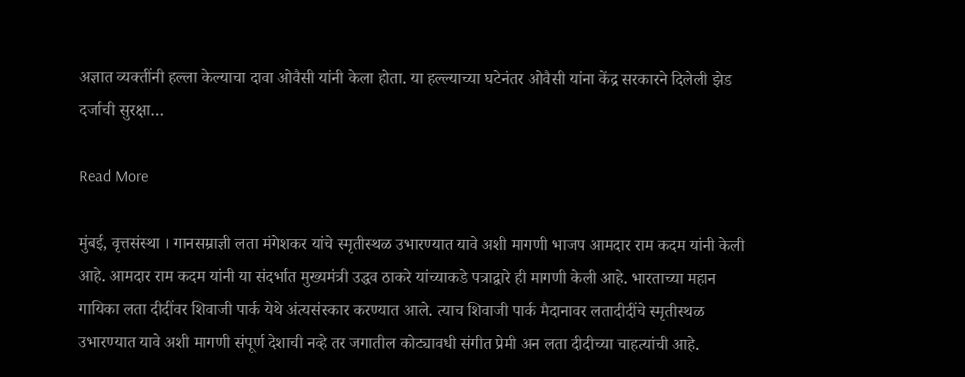अज्ञात व्यक्तींनी हल्ला केल्याचा दावा ओवैसी यांनी केला होता. या हल्ल्याच्या घटेनंतर ओवैसी यांना केंद्र सरकारने दिलेली झेड दर्जाची सुरक्षा…

Read More

मुंबई, वृत्तसंस्था । गानसम्राज्ञी लता मंगेशकर यांचे स्मृतीस्थळ उभारण्यात यावे अशी मागणी भाजप आमदार राम कदम यांनी केली आहे. आमदार राम कदम यांनी या संदर्भात मुख्यमंत्री उद्धव ठाकरे यांच्याकडे पत्राद्वारे ही मागणी केली आहे. भारताच्या महान गायिका लता दीदींवर शिवाजी पार्क येथे अंत्यसंस्कार करण्यात आले. त्याच शिवाजी पार्क मैदानावर लतादीदींचे स्मृतीस्थळ उभारण्यात यावे अशी मागणी संपूर्ण देशाची नव्हे तर जगातील कोट्यावधी संगीत प्रेमी अन लता दीदीच्या चाहत्यांची आहे.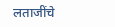लताजींचे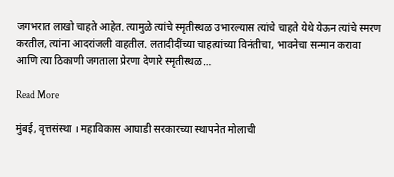जगभरात लाखो चाहते आहेत. त्यामुळे त्यांचे स्मृतीस्थळ उभारल्यास त्यांचे चाहते येथे येऊन त्यांचे स्मरण करतील, त्यांना आदरांजली वाहतील. लतादीदींच्या चाहत्यांच्या विनंतीचा, भावनेचा सन्मान करावा आणि त्या ठिकाणी जगताला प्रेरणा देणारे स्मृतीस्थळ…

Read More

मुंबई, वृत्तसंस्था । महाविकास आघाडी सरकारच्या स्थापनेत मोलाची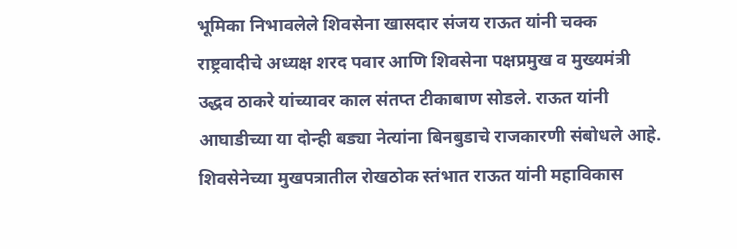भूमिका निभावलेले शिवसेना खासदार संजय राऊत यांनी चक्क राष्ट्रवादीचे अध्यक्ष शरद पवार आणि शिवसेना पक्षप्रमुख व मुख्यमंत्री उद्धव ठाकरे यांच्यावर काल संतप्त टीकाबाण सोडले. राऊत यांनी आघाडीच्या या दोन्ही बड्या नेत्यांना बिनबुडाचे राजकारणी संबोधले आहे. शिवसेनेच्या मुखपत्रातील रोखठोक स्तंभात राऊत यांनी महाविकास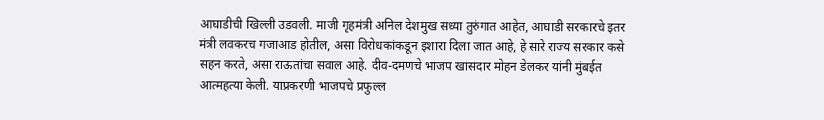आघाडीची खिल्ली उडवली. माजी गृहमंत्री अनिल देशमुख सध्या तुरुंगात आहेत, आघाडी सरकारचे इतर मंत्री लवकरच गजाआड होतील, असा विरोधकांकडून इशारा दिला जात आहे, हे सारे राज्य सरकार कसे सहन करते, असा राऊतांचा सवाल आहे. दीव-दमणचे भाजप खासदार मोहन डेलकर यांनी मुंबईत आत्महत्या केली. याप्रकरणी भाजपचे प्रफुल्ल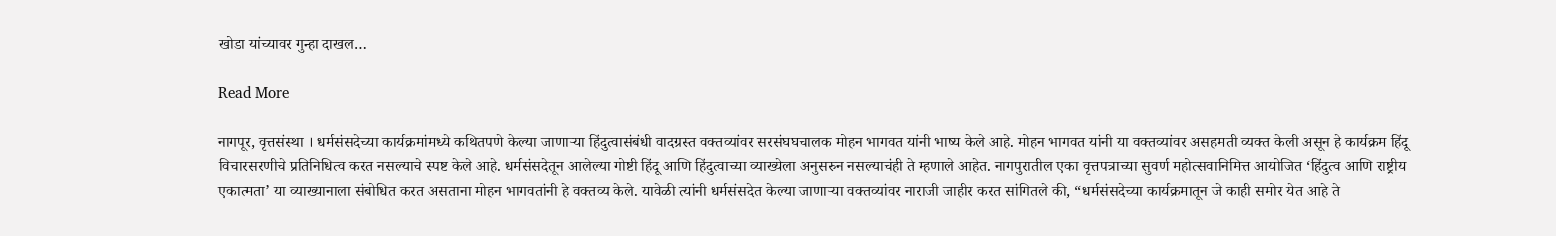खोडा यांच्यावर गुन्हा दाखल…

Read More

नागपूर, वृत्तसंस्था । धर्मसंसदेच्या कार्यक्रमांमध्ये कथितपणे केल्या जाणाऱ्या हिंदुत्वासंबंधी वादग्रस्त वक्तव्यांवर सरसंघघचालक मोहन भागवत यांनी भाष्य केले आहे. मोहन भागवत यांनी या वक्तव्यांवर असहमती व्यक्त केली असून हे कार्यक्रम हिंदू विचारसरणीचे प्रतिनिधित्व करत नसल्याचे स्पष्ट केले आहे. धर्मसंसदेतून आलेल्या गोष्टी हिंदू आणि हिंदुत्वाच्या व्याख्येला अनुसरुन नसल्याचंही ते म्हणाले आहेत. नागपुरातील एका वृत्तपत्राच्या सुवर्ण महोत्सवानिमित्त आयोजित ‘हिंदुत्व आणि राष्ट्रीय एकात्मता’ या व्याख्यानाला संबोधित करत असताना मोहन भागवतांनी हे वक्तव्य केले. यावेळी त्यांनी धर्मसंसदेत केल्या जाणाऱ्या वक्तव्यांवर नाराजी जाहीर करत सांगितले की, “धर्मसंसदेच्या कार्यक्रमातून जे काही समोर येत आहे ते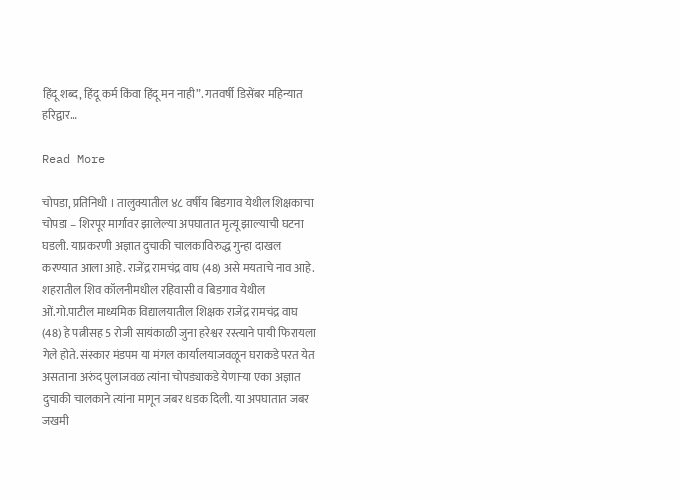हिंदू शब्द, हिंदू कर्म किंवा हिंदू मन नाही”. गतवर्षी डिसेंबर महिन्यात हरिद्वार…

Read More

चोपडा, प्रतिनिधी । तालुक्यातील ४८ वर्षीय बिडगाव येथील शिक्षकाचा चोपडा – शिरपूर मार्गावर झालेल्या अपघातात मृत्यू झाल्याची घटना घडली. याप्रकरणी अज्ञात दुचाकी चालकाविरुद्ध गुन्हा दाखल करण्यात आला आहे. राजेंद्र रामचंद्र वाघ (48) असे मयताचे नाव आहे. शहरातील शिव कॉलनीमधील रहिवासी व बिडगाव येथील ओं.गो.पाटील माध्यमिक विद्यालयातील शिक्षक राजेंद्र रामचंद्र वाघ (48) हे पत्नीसह 5 रोजी सायंकाळी जुना हरेश्वर रस्त्याने पायी फिरायला गेले होते. संस्कार मंडपम या मंगल कार्यालयाजवळून घराकडे परत येत असताना अरुंद पुलाजवळ त्यांना चोपड्याकडे येणार्‍या एका अज्ञात दुचाकी चालकाने त्यांना मागून जबर धडक दिली. या अपघातात जबर जखमी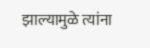झाल्यामुळे त्यांना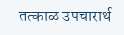तत्काळ उपचारार्थ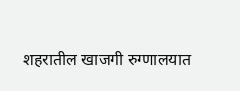शहरातील खाजगी रुग्णालयात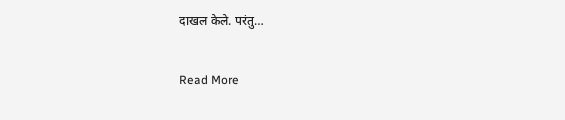दाखल केले. परंतु…

Read More